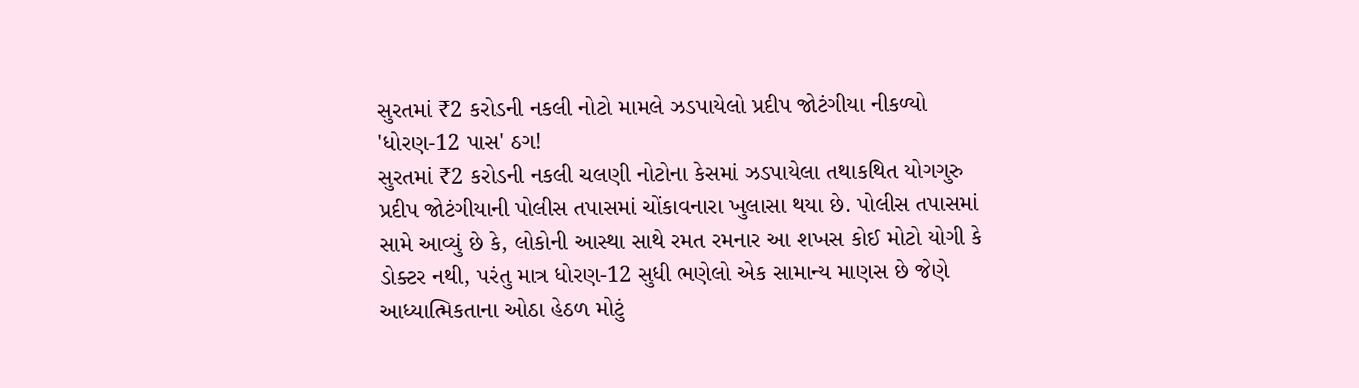સુરતમાં ₹2 કરોડની નકલી નોટો મામલે ઝડપાયેલો પ્રદીપ જોટંગીયા નીકળ્યો 'ધોરણ-12 પાસ' ઠગ!
સુરતમાં ₹2 કરોડની નકલી ચલણી નોટોના કેસમાં ઝડપાયેલા તથાકથિત યોગગુરુ પ્રદીપ જોટંગીયાની પોલીસ તપાસમાં ચોંકાવનારા ખુલાસા થયા છે. પોલીસ તપાસમાં સામે આવ્યું છે કે, લોકોની આસ્થા સાથે રમત રમનાર આ શખસ કોઈ મોટો યોગી કે ડોક્ટર નથી, પરંતુ માત્ર ધોરણ-12 સુધી ભણેલો એક સામાન્ય માણસ છે જેણે આધ્યાત્મિકતાના ઓઠા હેઠળ મોટું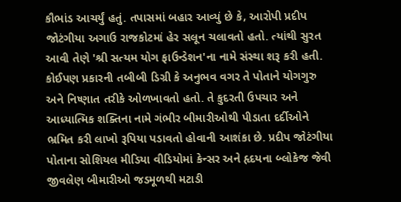કૌભાંડ આચર્યું હતું. તપાસમાં બહાર આવ્યું છે કે, આરોપી પ્રદીપ જોટંગીયા અગાઉ રાજકોટમાં હેર સલૂન ચલાવતો હતો. ત્યાંથી સુરત આવી તેણે 'શ્રી સત્યમ યોગ ફાઉન્ડેશન'ના નામે સંસ્થા શરૂ કરી હતી.
કોઈપણ પ્રકારની તબીબી ડિગ્રી કે અનુભવ વગર તે પોતાને યોગગુરુ અને નિષ્ણાત તરીકે ઓળખાવતો હતો. તે કુદરતી ઉપચાર અને આધ્યાત્મિક શક્તિના નામે ગંભીર બીમારીઓથી પીડાતા દર્દીઓને ભ્રમિત કરી લાખો રૂપિયા પડાવતો હોવાની આશંકા છે. પ્રદીપ જોટંગીયા પોતાના સોશિયલ મીડિયા વીડિયોમાં કેન્સર અને હૃદયના બ્લોકેજ જેવી જીવલેણ બીમારીઓ જડમૂળથી મટાડી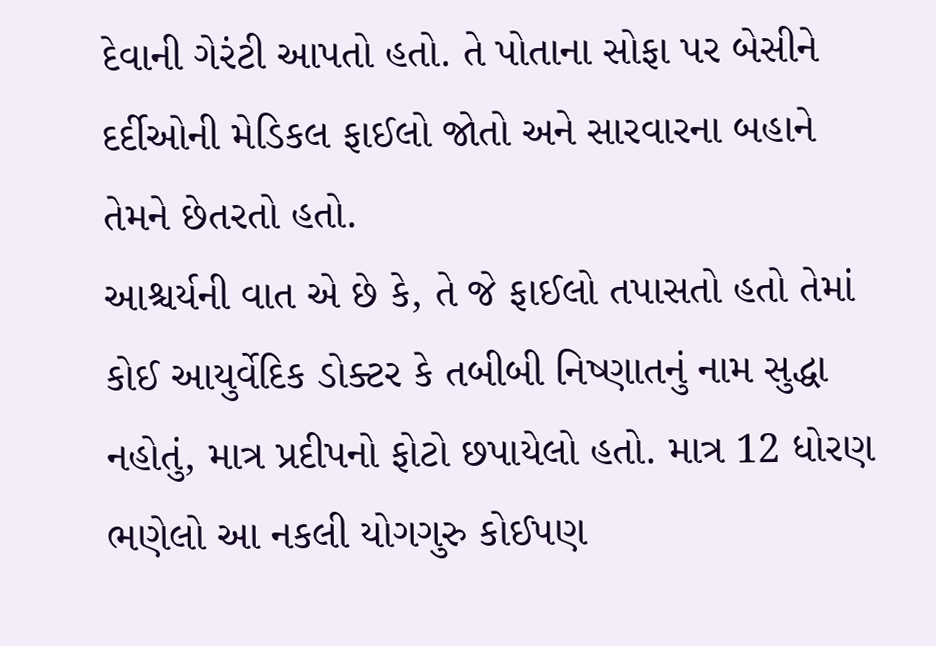દેવાની ગેરંટી આપતો હતો. તે પોતાના સોફા પર બેસીને દર્દીઓની મેડિકલ ફાઈલો જોતો અને સારવારના બહાને તેમને છેતરતો હતો.
આશ્ચર્યની વાત એ છે કે, તે જે ફાઈલો તપાસતો હતો તેમાં કોઈ આયુર્વેદિક ડોક્ટર કે તબીબી નિષ્ણાતનું નામ સુદ્ધા નહોતું, માત્ર પ્રદીપનો ફોટો છપાયેલો હતો. માત્ર 12 ધોરણ ભણેલો આ નકલી યોગગુરુ કોઈપણ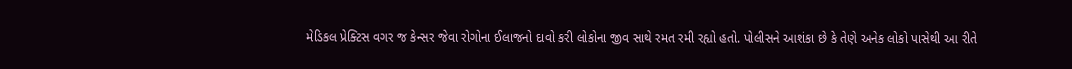મેડિકલ પ્રેક્ટિસ વગર જ કેન્સર જેવા રોગોના ઈલાજનો દાવો કરી લોકોના જીવ સાથે રમત રમી રહ્યો હતો. પોલીસને આશંકા છે કે તેણે અનેક લોકો પાસેથી આ રીતે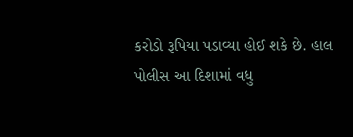કરોડો રૂપિયા પડાવ્યા હોઈ શકે છે. હાલ પોલીસ આ દિશામાં વધુ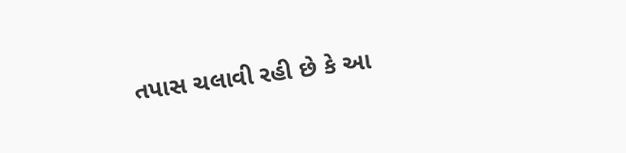તપાસ ચલાવી રહી છે કે આ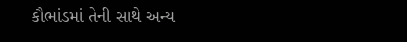કૌભાંડમાં તેની સાથે અન્ય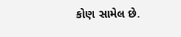કોણ સામેલ છે.